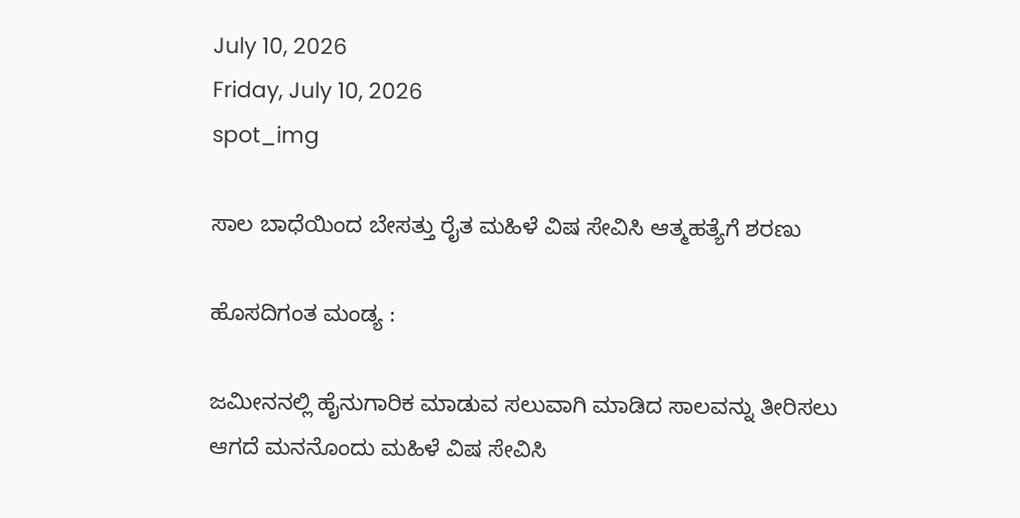July 10, 2026
Friday, July 10, 2026
spot_img

ಸಾಲ ಬಾಧೆಯಿಂದ ಬೇಸತ್ತು ರೈತ ಮಹಿಳೆ ವಿಷ ಸೇವಿಸಿ ಆತ್ಮಹತ್ಯೆಗೆ ಶರಣು

ಹೊಸದಿಗಂತ ಮಂಡ್ಯ :

ಜಮೀನನಲ್ಲಿ ಹೈನುಗಾರಿಕ ಮಾಡುವ ಸಲುವಾಗಿ ಮಾಡಿದ ಸಾಲವನ್ನು ತೀರಿಸಲು ಆಗದೆ ಮನನೊಂದು ಮಹಿಳೆ ವಿಷ ಸೇವಿಸಿ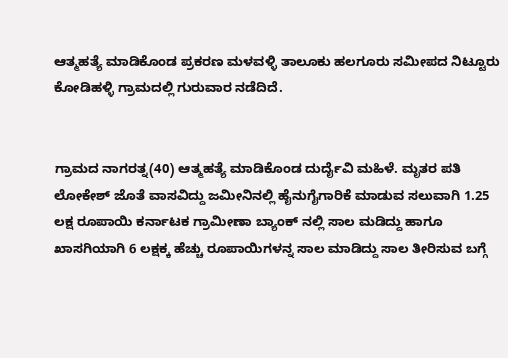ಆತ್ಮಹತ್ಯೆ ಮಾಡಿಕೊಂಡ ಪ್ರಕರಣ ಮಳವಳ್ಳಿ ತಾಲೂಕು ಹಲಗೂರು ಸಮೀಪದ ನಿಟ್ಟೂರು ಕೋಡಿಹಳ್ಳಿ ಗ್ರಾಮದಲ್ಲಿ ಗುರುವಾರ ನಡೆದಿದೆ.


ಗ್ರಾಮದ ನಾಗರತ್ನ(40) ಆತ್ಮಹತ್ಯೆ ಮಾಡಿಕೊಂಡ ದುರ್ದೈವಿ ಮಹಿಳೆ. ಮೃತರ ಪತಿ ಲೋಕೇಶ್ ಜೊತೆ ವಾಸವಿದ್ದು ಜಮೀನಿನಲ್ಲಿ ಹೈನುಗೈಗಾರಿಕೆ ಮಾಡುವ ಸಲುವಾಗಿ 1.25 ಲಕ್ಷ ರೂಪಾಯಿ ಕರ್ನಾಟಕ ಗ್ರಾಮೀಣಾ ಬ್ಯಾಂಕ್ ನಲ್ಲಿ ಸಾಲ ಮಡಿದ್ದು ಹಾಗೂ ಖಾಸಗಿಯಾಗಿ 6 ಲಕ್ಷಕ್ಕ ಹೆಚ್ಚು ರೂಪಾಯಿಗಳನ್ನ ಸಾಲ ಮಾಡಿದ್ದು ಸಾಲ ತೀರಿಸುವ ಬಗ್ಗೆ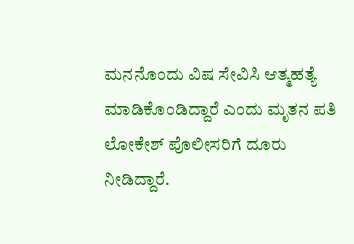ಮನನೊಂದು ವಿಷ ಸೇವಿಸಿ ಆತ್ಮಹತ್ಯೆ ಮಾಡಿಕೊಂಡಿದ್ದಾರೆ ಎಂದು ಮೃತನ ಪತಿ ಲೋಕೇಶ್ ಪೊಲೀಸರಿಗೆ ದೂರು ನೀಡಿದ್ದಾರೆ.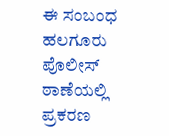ಈ ಸಂಬಂಧ ಹಲಗೂರು ಪೊಲೀಸ್ ಠಾಣೆಯಲ್ಲಿ ಪ್ರಕರಣ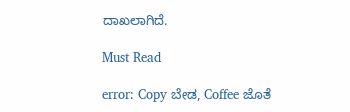ದಾಖಲಾಗಿದೆ.

Must Read

error: Copy ಬೇಡ, Coffee ಜೊತೆ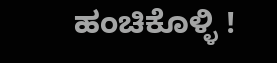ಹಂಚಿಕೊಳ್ಳಿ !